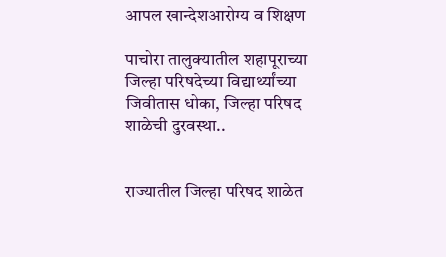आपल खान्देशआरोग्य व शिक्षण

पाचोरा तालुक्यातील शहापूराच्या जिल्हा परिषदेच्या विद्यार्थ्यांच्या जिवीतास धोका, जिल्हा परिषद शाळेची दुरवस्था..


राज्यातील जिल्हा परिषद शाळेत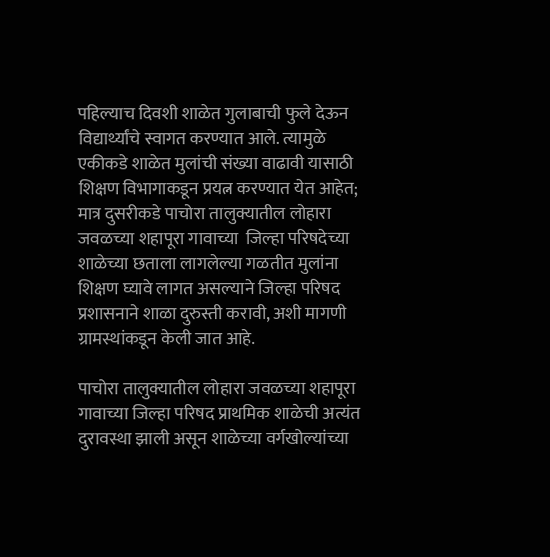पहिल्याच दिवशी शाळेत गुलाबाची फुले देऊन विद्यार्थ्यांचे स्वागत करण्यात आले. त्यामुळे एकीकडे शाळेत मुलांची संख्या वाढावी यासाठी शिक्षण विभागाकडून प्रयत्न करण्यात येत आहेत; मात्र दुसरीकडे पाचोरा तालुक्यातील लोहारा जवळच्या शहापूरा गावाच्या  जिल्हा परिषदेच्या शाळेच्या छताला लागलेल्या गळतीत मुलांना शिक्षण घ्यावे लागत असल्याने जिल्हा परिषद प्रशासनाने शाळा दुरुस्ती करावी, अशी मागणी ग्रामस्थांकडून केली जात आहे.

पाचोरा तालुक्यातील लोहारा जवळच्या शहापूरा गावाच्या जिल्हा परिषद प्राथमिक शाळेची अत्यंत दुरावस्था झाली असून शाळेच्या वर्गखोल्यांच्या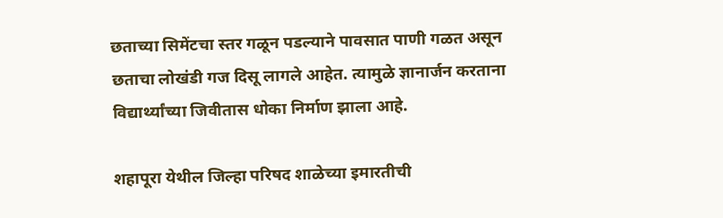छताच्या सिमेंटचा स्तर गळून पडल्याने पावसात पाणी गळत असून छताचा लोखंडी गज दिसू लागले आहेत. त्यामुळे ज्ञानार्जन करताना विद्यार्थ्यांच्या जिवीतास धोका निर्माण झाला आहे.

शहापूरा येथील जिल्हा परिषद शाळेच्या इमारतीची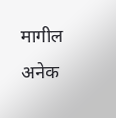मागील अनेक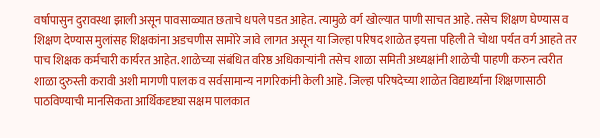वर्षापासुन दुरावस्था झाली असून पावसाळ्यात छताचे धपले पडत आहेत. त्यामुळे वर्ग खोल्यात पाणी साचत आहे. तसेच शिक्षण घेण्यास व शिक्षण देण्यास मुलांसह शिक्षकांना अडचणीस सामोरे जावे लागत असून या जिल्हा परिषद शाळेत इयत्ता पहिली ते चोथा पर्यत वर्ग आहते तर पाच शिक्षक कर्मचारी कार्यरत आहेत. शाळेच्या संबंधित वरिष्ठ अधिकाऱ्यांनी तसेच शाळा समिती अध्यक्षांनी शाळेची पाहणी करुन त्वरीत शाळा दुरुस्ती करावी अशी मागणी पालक व सर्वसामान्य नागरिकांनी केली आहॆ. जिल्हा परिषदेच्या शाळेत विद्यार्थ्यांना शिक्षणासाठी पाठविण्याची मानसिकता आर्थिकदृष्ट्या सक्षम पालकात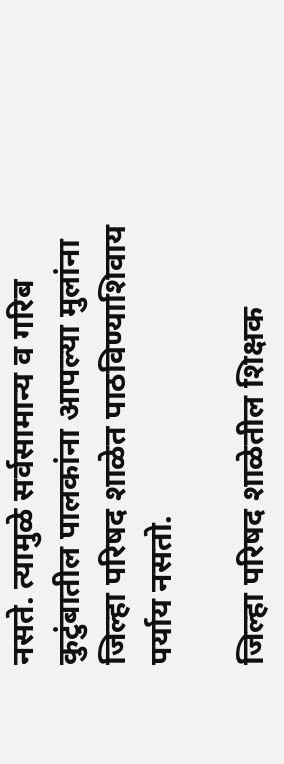नसते. त्यामुळे सर्वसामान्य व गरिब कुटुंबातील पालकांना आपल्या मुलांना जिल्हा परिषद शाळेत पाठविण्याशिवाय पर्याय नसतो.

जिल्हा परिषद शाळेतील शिक्षक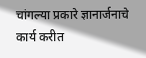चांगल्या प्रकारे ज्ञानार्जनाचे कार्य करीत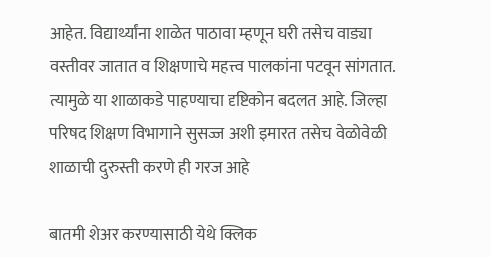आहेत. विद्यार्थ्यांना शाळेत पाठावा म्हणून घरी तसेच वाड्या वस्तीवर जातात व शिक्षणाचे महत्त्व पालकांना पटवून सांगतात. त्यामुळे या शाळाकडे पाहण्याचा दृष्टिकोन बदलत आहे. जिल्हा परिषद शिक्षण विभागाने सुसज्ज अशी इमारत तसेच वेळोवेळी शाळाची दुरुस्ती करणे ही गरज आहे

बातमी शेअर करण्यासाठी येथे क्लिक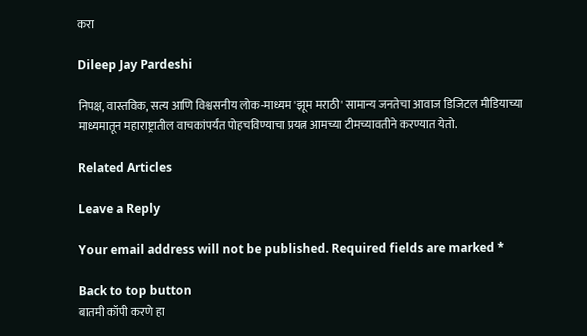करा

Dileep Jay Pardeshi

निपक्ष, वास्तविक, सत्य आणि विश्वसनीय लोक-माध्यम 'झूम मराठी' सामान्य जनतेचा आवाज डिजिटल मीडियाच्या माध्यमातून महाराष्ट्रातील वाचकांपर्यंत पोहचविण्याचा प्रयत्न आमच्या टीमच्यावतीने करण्यात येतो.

Related Articles

Leave a Reply

Your email address will not be published. Required fields are marked *

Back to top button
बातमी कॉपी करणे हा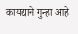कायद्याने गुन्हा आहे